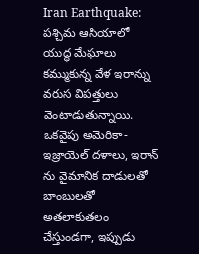Iran Earthquake: పశ్చిమ ఆసియాలో యుద్ధ మేఘాలు కమ్ముకున్న వేళ ఇరాన్ను వరుస విపత్తులు వెంటాడుతున్నాయి. ఒకవైపు అమెరికా-ఇజ్రాయెల్ దళాలు, ఇరాన్ ను వైమానిక దాడులతో బాంబులతో అతలాకుతలం చేస్తుండగా, ఇప్పుడు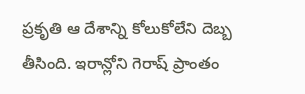ప్రకృతి ఆ దేశాన్ని కోలుకోలేని దెబ్బ తీసింది. ఇరాన్లోని గెరాష్ ప్రాంతం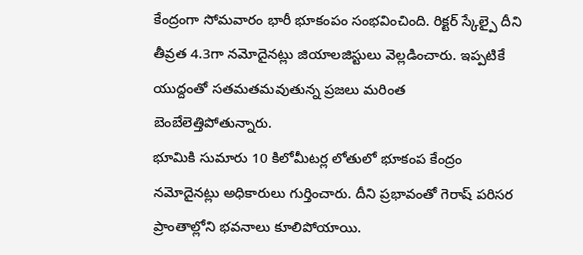కేంద్రంగా సోమవారం భారీ భూకంపం సంభవించింది. రిక్టర్ స్కేల్పై దీని తీవ్రత 4.3గా నమోదైనట్లు జియాలజిస్టులు వెల్లడించారు. ఇప్పటికే యుద్దంతో సతమతమవుతున్న ప్రజలు మరింత బెంబేలెత్తిపోతున్నారు.
భూమికి సుమారు 10 కిలోమీటర్ల లోతులో భూకంప కేంద్రం నమోదైనట్లు అధికారులు గుర్తించారు. దీని ప్రభావంతో గెరాష్ పరిసర ప్రాంతాల్లోని భవనాలు కూలిపోయాయి.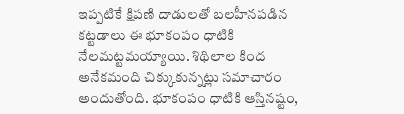ఇప్పటికే క్షిపణి దాడులతో బలహీనపడిన కట్టడాలు ఈ భూకంపం ధాటికి నేలమట్టమయ్యాయి. శిథిలాల కింద అనేకమంది చిక్కుకున్నట్లు సమాచారం అందుతోంది. భూకంపం ధాటికి ఆస్తినష్టం,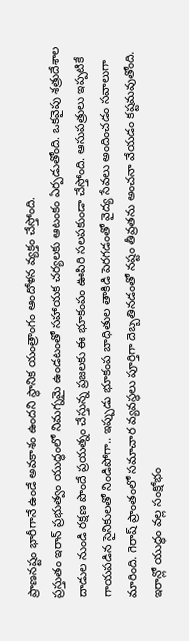ప్రాణనష్టం భారీగానే ఉండే అవకాశం ఉందని స్థానిక యంత్రాంగం ఆందోళన వ్యక్తం చేస్తోంది.
ప్రస్తుతం ఇరాన్ ప్రభుత్వం యుద్ధంలో నిమగ్నమై ఉండటంతో సహాయక చర్యలకు ఆటంకం ఏర్పడుతోంది. ఒకవైపు శత్రుదేశాల దాడుల నుండి రక్షణ పొందే ప్రయత్నం చేస్తున్న ప్రజలకు ఈ భూకంపం ఊపిరి సలపకుండా చేస్తోంది. ఆసుపత్రులు ఇప్పటికే గాయపడిన సైనికులతో నిండిపోగా.. ఇప్పుడు భూకంప బాధితుల తాకిడి పెరగడంతో వైద్య సేవలు అందించడం సవాలుగా మారింది. గెరాష్ ప్రాంతంలో సమాచార వ్యవస్థలు పూర్తిగా దెబ్బతినడంతో నష్టం తీవ్రతను అంచనా వేయడం కష్టమవుతోంది.
ఇరాన్లో యుద్ధం వల్ల సంక్షోభం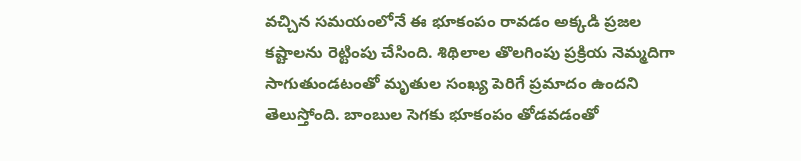వచ్చిన సమయంలోనే ఈ భూకంపం రావడం అక్కడి ప్రజల కష్టాలను రెట్టింపు చేసింది. శిథిలాల తొలగింపు ప్రక్రియ నెమ్మదిగా సాగుతుండటంతో మృతుల సంఖ్య పెరిగే ప్రమాదం ఉందని తెలుస్తోంది. బాంబుల సెగకు భూకంపం తోడవడంతో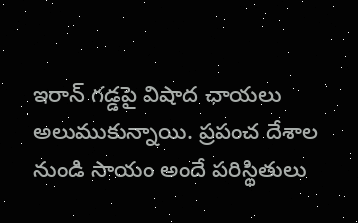ఇరాన్ గడ్డపై విషాద ఛాయలు అలుముకున్నాయి. ప్రపంచ దేశాల నుండి సాయం అందే పరిస్థితులు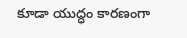కూడా యుద్ధం కారణంగా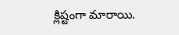క్లిష్టంగా మారాయి.